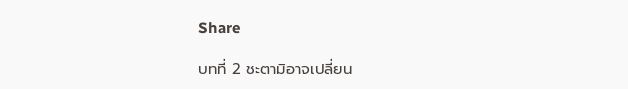Share

บทที่ 2 ชะตามิอาจเปลี่ยน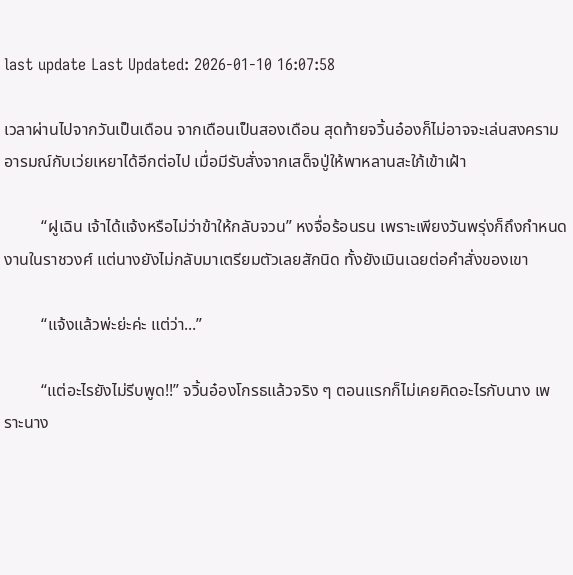last update Last Updated: 2026-01-10 16:07:58

เวลาผ่านไปจากวันเป็นเดือน จากเดือนเป็นสองเดือน สุดท้ายจวิ้นอ๋องก็ไม่อาจจะเล่นสงครามอารมณ์กับเว่ยเหยาได้อีกต่อไป เมื่อมีรับสั่งจากเสด็จปู่ให้พาหลานสะใภ้เข้าเฝ้า

         “ฝูเฉิน เจ้าได้แจ้งหรือไม่ว่าข้าให้กลับจวน” หงจื่อร้อนรน เพราะเพียงวันพรุ่งก็ถึงกำหนดงานในราชวงศ์ แต่นางยังไม่กลับมาเตรียมตัวเลยสักนิด ทั้งยังเมินเฉยต่อคำสั่งของเขา

         “แจ้งแล้วพ่ะย่ะค่ะ แต่ว่า...”

         “แต่อะไรยังไม่รีบพูด!!” จวิ้นอ๋องโกรธแล้วจริง ๆ ตอนแรกก็ไม่เคยคิดอะไรกับนาง เพราะนาง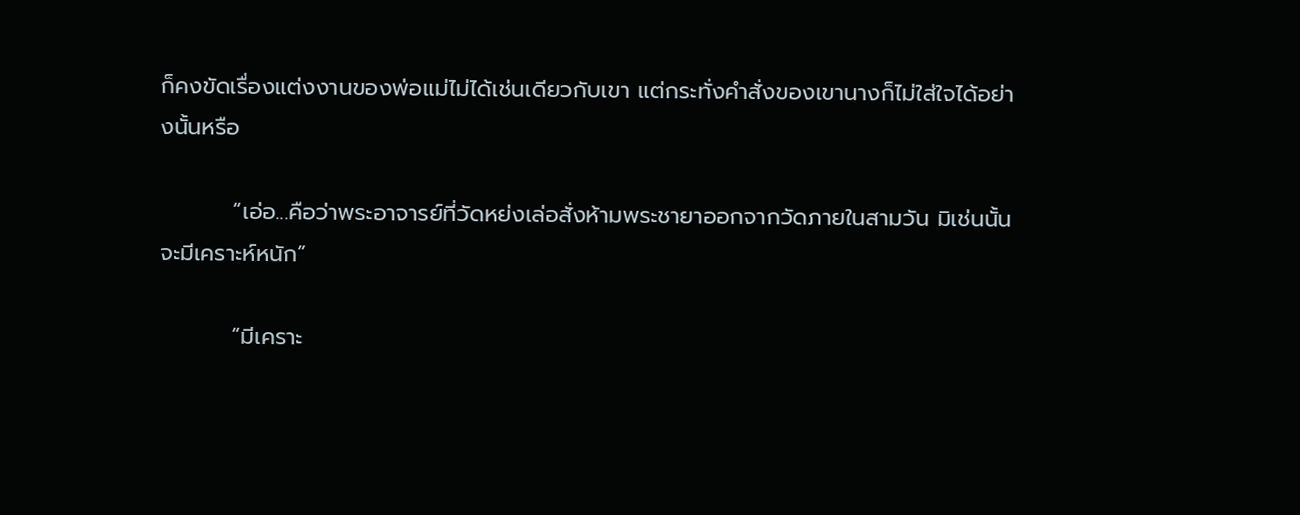ก็คงขัดเรื่องแต่งงานของพ่อแม่ไม่ได้เช่นเดียวกับเขา แต่กระทั่งคำสั่งของเขานางก็ไม่ใส่ใจได้อย่างนั้นหรือ

         “เอ่อ...คือว่าพระอาจารย์ที่วัดหย่งเล่อสั่งห้ามพระชายาออกจากวัดภายในสามวัน มิเช่นนั้นจะมีเคราะห์หนัก”

         “มีเคราะ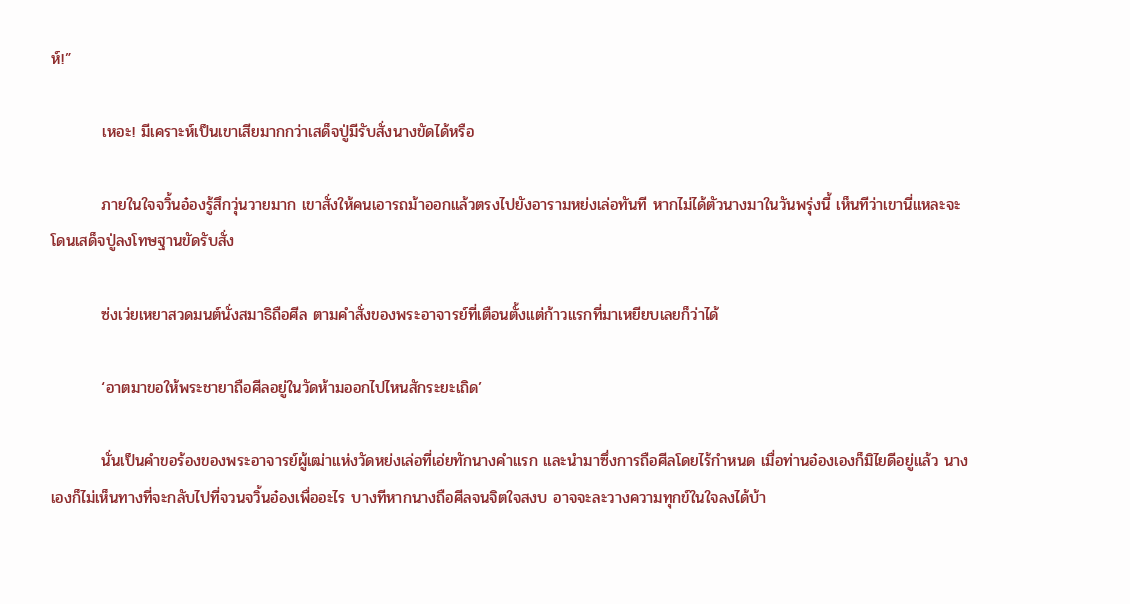ห์!”

         เหอะ! มีเคราะห์เป็นเขาเสียมากกว่าเสด็จปู่มีรับสั่งนางขัดได้หรือ

         ภายในใจจวิ้นอ๋องรู้สึกวุ่นวายมาก เขาสั่งให้คนเอารถม้าออกแล้วตรงไปยังอารามหย่งเล่อทันที หากไม่ได้ตัวนางมาในวันพรุ่งนี้ เห็นทีว่าเขานี่แหละจะโดนเสด็จปู่ลงโทษฐานขัดรับสั่ง

         ซ่งเว่ยเหยาสวดมนต์นั่งสมาธิถือศีล ตามคำสั่งของพระอาจารย์ที่เตือนตั้งแต่ก้าวแรกที่มาเหยียบเลยก็ว่าได้

         ‘อาตมาขอให้พระชายาถือศีลอยู่ในวัดห้ามออกไปไหนสักระยะเถิด’

         นั่นเป็นคำขอร้องของพระอาจารย์ผู้เฒ่าแห่งวัดหย่งเล่อที่เอ่ยทักนางคำแรก และนำมาซึ่งการถือศีลโดยไร้กำหนด เมื่อท่านอ๋องเองก็มิไยดีอยู่แล้ว นางเองก็ไม่เห็นทางที่จะกลับไปที่จวนจวิ้นอ๋องเพื่ออะไร บางทีหากนางถือศีลจนจิตใจสงบ อาจจะละวางความทุกข์ในใจลงได้บ้า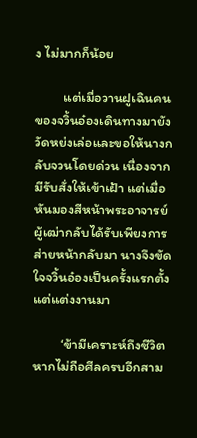ง ไม่มากก็น้อย

         แต่เมื่อวานฝูเฉินคนของจวิ้นอ๋องเดินทางมายังวัดหย่งเล่อและขอให้นางกลับจวนโดยด่วน เนื่องจากมีรับสั่งให้เข้าเฝ้า แต่เมื่อหันมองสีหน้าพระอาจารย์ผู้เฒ่ากลับได้รับเพียงการส่ายหน้ากลับมา นางจึงขัดใจจวิ้นอ๋องเป็นครั้งแรกตั้งแต่แต่งงานมา

         ‘ข้ามีเคราะห์ถึงชีวิต หากไม่ถือศีลครบอีกสาม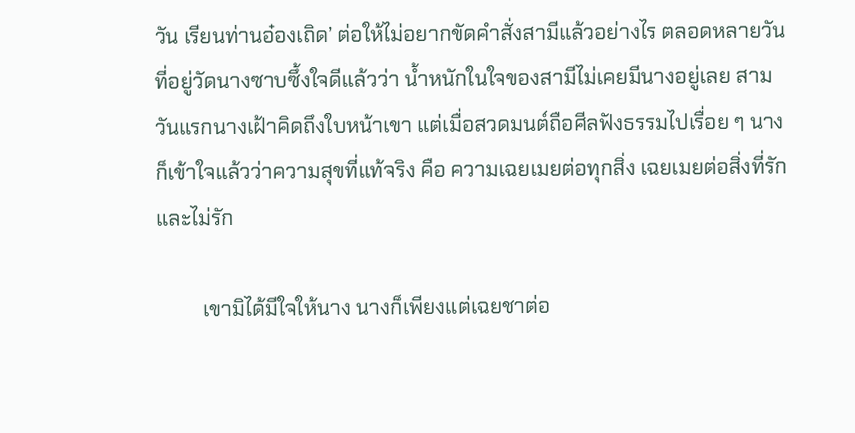วัน เรียนท่านอ๋องเถิด’ ต่อให้ไม่อยากขัดคำสั่งสามีแล้วอย่างไร ตลอดหลายวันที่อยู่วัดนางซาบซึ้งใจดีแล้วว่า น้ำหนักในใจของสามีไม่เคยมีนางอยู่เลย สามวันแรกนางเฝ้าคิดถึงใบหน้าเขา แต่เมื่อสวดมนต์ถือศีลฟังธรรมไปเรื่อย ๆ นางก็เข้าใจแล้วว่าความสุขที่แท้จริง คือ ความเฉยเมยต่อทุกสิ่ง เฉยเมยต่อสิ่งที่รักและไม่รัก

         เขามิได้มีใจให้นาง นางก็เพียงแต่เฉยชาต่อ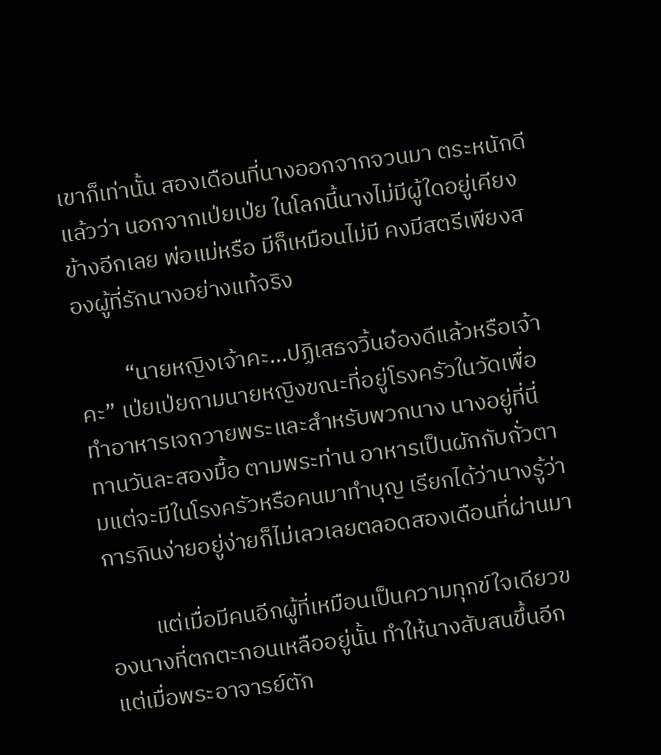เขาก็เท่านั้น สองเดือนที่นางออกจากจวนมา ตระหนักดีแล้วว่า นอกจากเป่ยเป่ย ในโลกนี้นางไม่มีผู้ใดอยู่เคียงข้างอีกเลย พ่อแม่หรือ มีก็เหมือนไม่มี คงมีสตรีเพียงสองผู้ที่รักนางอย่างแท้จริง

         “นายหญิงเจ้าคะ...ปฏิเสธจวิ้นอ๋องดีแล้วหรือเจ้าคะ” เป่ยเป่ยถามนายหญิงขณะที่อยู่โรงครัวในวัดเพื่อทำอาหารเจถวายพระและสำหรับพวกนาง นางอยู่ที่นี่ทานวันละสองมื้อ ตามพระท่าน อาหารเป็นผักกับถั่วตามแต่จะมีในโรงครัวหรือคนมาทำบุญ เรียกได้ว่านางรู้ว่าการกินง่ายอยู่ง่ายก็ไม่เลวเลยตลอดสองเดือนที่ผ่านมา

         แต่เมื่อมีคนอีกผู้ที่เหมือนเป็นความทุกข์ใจเดียวของนางที่ตกตะกอนเหลืออยู่นั้น ทำให้นางสับสนขึ้นอีก แต่เมื่อพระอาจารย์ตัก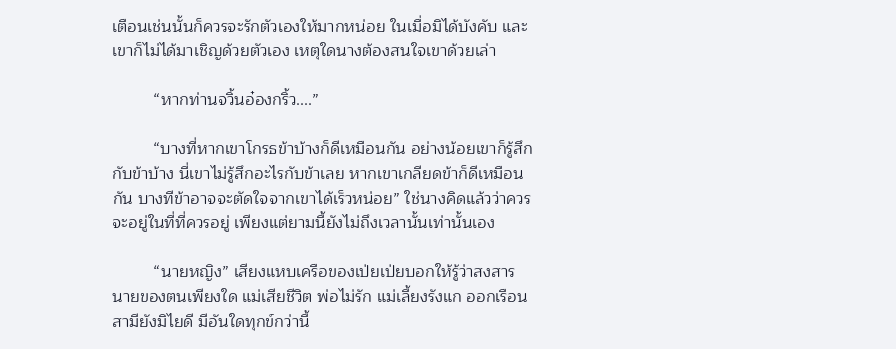เตือนเช่นนั้นก็ควรจะรักตัวเองให้มากหน่อย ในเมื่อมิได้บังคับ และเขาก็ไม่ได้มาเชิญด้วยตัวเอง เหตุใดนางต้องสนใจเขาด้วยเล่า

         “หากท่านจวิ้นอ๋องกริ้ว....”

         “บางที่หากเขาโกรธข้าบ้างก็ดีเหมือนกัน อย่างน้อยเขาก็รู้สึกกับข้าบ้าง นี่เขาไม่รู้สึกอะไรกับข้าเลย หากเขาเกลียดข้าก็ดีเหมือนกัน บางทีข้าอาจจะตัดใจจากเขาได้เร็วหน่อย” ใช่นางคิดแล้วว่าควรจะอยู่ในที่ที่ควรอยู่ เพียงแต่ยามนี้ยังไม่ถึงเวลานั้นเท่านั้นเอง

         “นายหญิง” เสียงแหบเครือของเป่ยเป่ยบอกให้รู้ว่าสงสารนายของตนเพียงใด แม่เสียชีวิต พ่อไม่รัก แม่เลี้ยงรังแก ออกเรือนสามียังมิไยดี มีอันใดทุกข์กว่านี้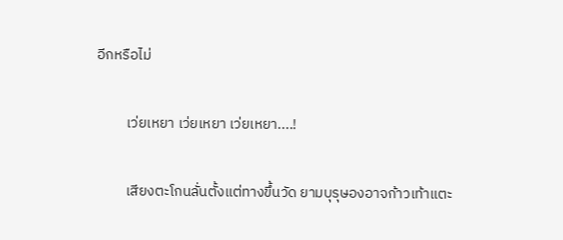อีกหรือไม่

         เว่ยเหยา เว่ยเหยา เว่ยเหยา....!

         เสียงตะโกนลั่นตั้งแต่ทางขึ้นวัด ยามบุรุษองอาจก้าวเท้าแตะ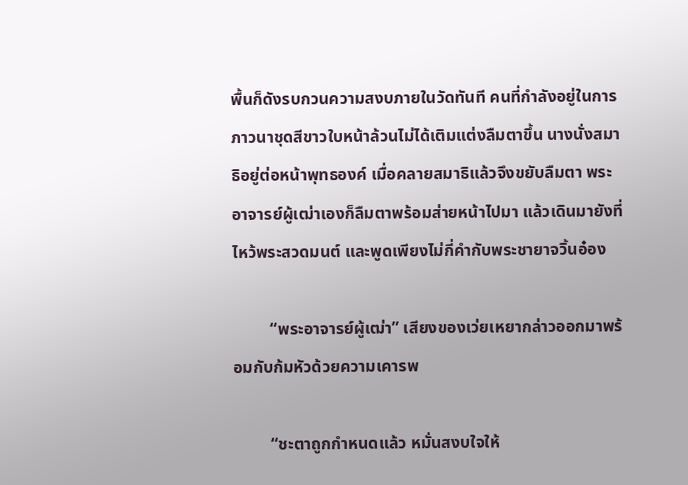พื้นก็ดังรบกวนความสงบภายในวัดทันที คนที่กำลังอยู่ในการภาวนาชุดสีขาวใบหน้าล้วนไม่ได้เติมแต่งลืมตาขึ้น นางนั่งสมาธิอยู่ต่อหน้าพุทธองค์ เมื่อคลายสมาธิแล้วจึงขยับลืมตา พระอาจารย์ผู้เฒ่าเองก็ลืมตาพร้อมส่ายหน้าไปมา แล้วเดินมายังที่ไหว้พระสวดมนต์ และพูดเพียงไม่กี่คำกับพระชายาจวิ้นอ๋อง

         “พระอาจารย์ผู้เฒ่า” เสียงของเว่ยเหยากล่าวออกมาพร้อมกับก้มหัวด้วยความเคารพ

         “ชะตาถูกกำหนดแล้ว หมั่นสงบใจให้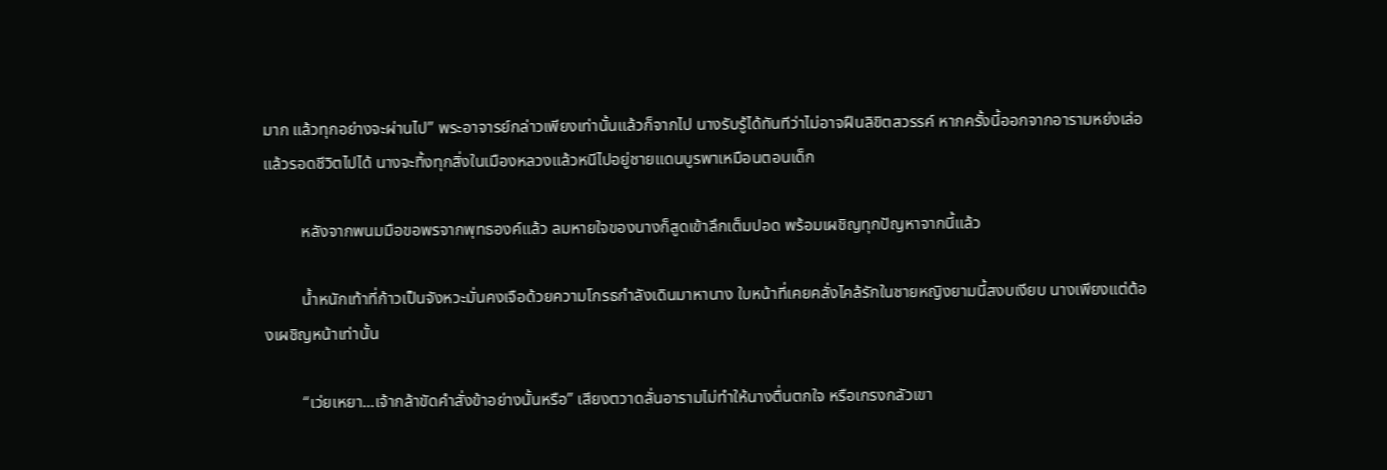มาก แล้วทุกอย่างจะผ่านไป” พระอาจารย์กล่าวเพียงเท่านั้นแล้วก็จากไป นางรับรู้ได้ทันทีว่าไม่อาจฝืนลิขิตสวรรค์ หากครั้งนี้ออกจากอารามหย่งเล่อ แล้วรอดชีวิตไปได้ นางจะทิ้งทุกสิ่งในเมืองหลวงแล้วหนีไปอยู่ชายแดนบูรพาเหมือนตอนเด็ก

         หลังจากพนมมือขอพรจากพุทธองค์แล้ว ลมหายใจของนางก็สูดเข้าลึกเต็มปอด พร้อมเผชิญทุกปัญหาจากนี้แล้ว

         น้ำหนักเท้าที่ก้าวเป็นจังหวะมั่นคงเจือด้วยความโกรธกำลังเดินมาหานาง ใบหน้าที่เคยคลั่งไคล้รักในชายหญิงยามนี้สงบเงียบ นางเพียงแต่ต้องเผชิญหน้าเท่านั้น

         “เว่ยเหยา...เจ้ากล้าขัดคำสั่งข้าอย่างนั้นหรือ” เสียงตวาดลั่นอารามไม่ทำให้นางตื่นตกใจ หรือเกรงกลัวเขา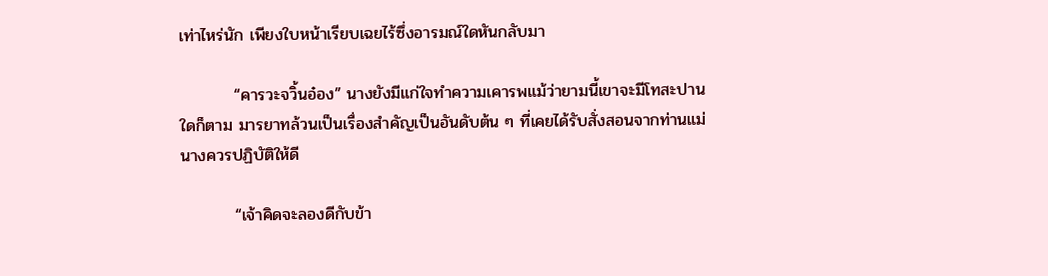เท่าไหร่นัก เพียงใบหน้าเรียบเฉยไร้ซึ่งอารมณ์ใดหันกลับมา

         “คารวะจวิ้นอ๋อง” นางยังมีแก่ใจทำความเคารพแม้ว่ายามนี้เขาจะมีโทสะปานใดก็ตาม มารยาทล้วนเป็นเรื่องสำคัญเป็นอันดับต้น ๆ ที่เคยได้รับสั่งสอนจากท่านแม่ นางควรปฏิบัติให้ดี

         “เจ้าคิดจะลองดีกับข้า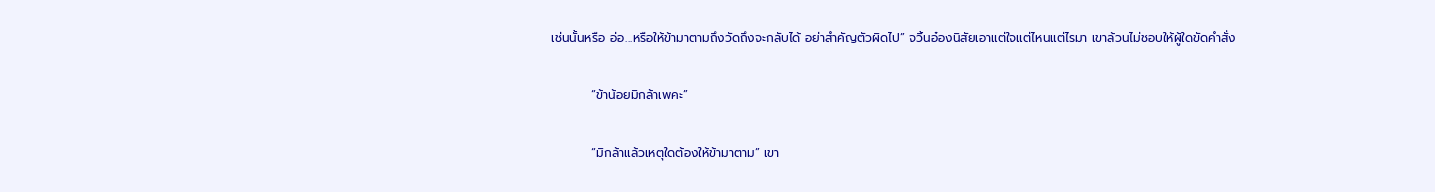เช่นนั้นหรือ อ่อ...หรือให้ข้ามาตามถึงวัดถึงจะกลับได้ อย่าสำคัญตัวผิดไป” จวิ้นอ๋องนิสัยเอาแต่ใจแต่ไหนแต่ไรมา เขาล้วนไม่ชอบให้ผู้ใดขัดคำสั่ง

         “ข้าน้อยมิกล้าเพคะ”

         “มิกล้าแล้วเหตุใดต้องให้ข้ามาตาม” เขา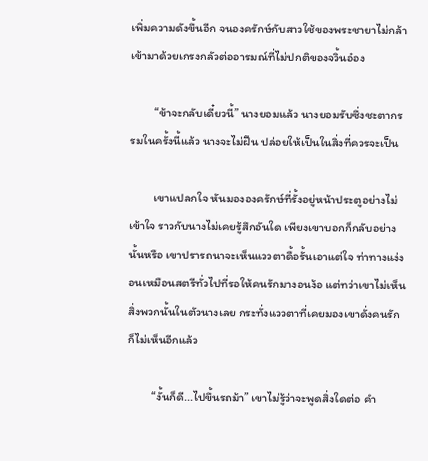เพิ่มความดังขึ้นอีก จนองครักษ์กับสาวใช้ของพระชายาไม่กล้าเข้ามาด้วยเกรงกลัวต่ออารมณ์ที่ไม่ปกติของจวิ้นอ๋อง

         “ข้าจะกลับเดี๋ยวนี้” นางยอมแล้ว นางยอมรับซึ่งชะตากรรมในครั้งนี้แล้ว นางจะไม่ฝืน ปล่อยให้เป็นในสิ่งที่ควรจะเป็น

         เขาแปลกใจ หันมององครักษ์ที่รั้งอยู่หน้าประตูอย่างไม่เข้าใจ ราวกับนางไม่เคยรู้สึกอันใด เพียงเขาบอกก็กลับอย่างนั้นหรือ เขาปรารถนาจะเห็นแววตาดื้อรั้นเอาแต่ใจ ท่าทางแง่งอนเหมือนสตรีทั่วไปที่รอให้คนรักมางอนง้อ แต่ทว่าเขาไม่เห็นสิ่งพวกนั้นในตัวนางเลย กระทั่งแววตาที่เคยมองเขาดั่งคนรักก็ไม่เห็นอีกแล้ว

         “งั้นก็ดี...ไปขึ้นรถม้า” เขาไม่รู้ว่าจะพูดสิ่งใดต่อ คำ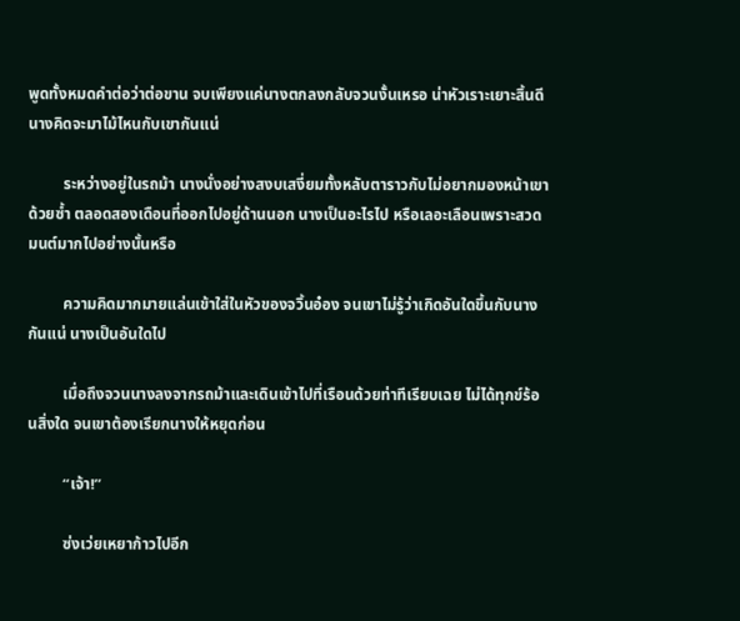พูดทั้งหมดคำต่อว่าต่อขาน จบเพียงแค่นางตกลงกลับจวนงั้นเหรอ น่าหัวเราะเยาะสิ้นดี นางคิดจะมาไม้ไหนกับเขากันแน่

         ระหว่างอยู่ในรถม้า นางนั่งอย่างสงบเสงี่ยมทั้งหลับตาราวกับไม่อยากมองหน้าเขาด้วยซ้ำ ตลอดสองเดือนที่ออกไปอยู่ด้านนอก นางเป็นอะไรไป หรือเลอะเลือนเพราะสวดมนต์มากไปอย่างนั้นหรือ

         ความคิดมากมายแล่นเข้าใส่ในหัวของจวิ้นอ๋อง จนเขาไม่รู้ว่าเกิดอันใดขึ้นกับนางกันแน่ นางเป็นอันใดไป

         เมื่อถึงจวนนางลงจากรถม้าและเดินเข้าไปที่เรือนด้วยท่าทีเรียบเฉย ไม่ได้ทุกข์ร้อนสิ่งใด จนเขาต้องเรียกนางให้หยุดก่อน

         “เจ้า!”

         ซ่งเว่ยเหยาก้าวไปอีก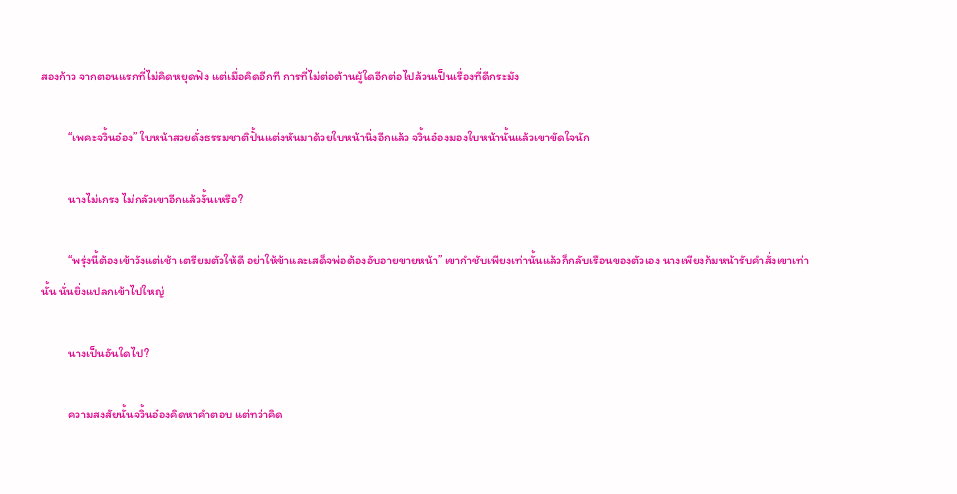สองก้าว จากตอนแรกที่ไม่คิดหยุดฟัง แต่เมื่อคิดอีกที การที่ไม่ต่อต้านผู้ใดอีกต่อไปล้วนเป็นเรื่องที่ดีกระมัง

         “เพคะจวิ้นอ๋อง” ใบหน้าสวยดั่งธรรมชาติปั้นแต่งหันมาด้วยใบหน้านิ่งอีกแล้ว จวิ้นอ๋องมองใบหน้านั้นแล้วเขาขัดใจนัก

         นางไม่เกรง ไม่กลัวเขาอีกแล้วงั้นเหรือ?

         “พรุ่งนี้ต้องเข้าวังแต่เช้า เตรียมตัวให้ดี อย่าให้ข้าและเสด็จพ่อต้องอับอายขายหน้า” เขากำชับเพียงเท่านั้นแล้วก็กลับเรือนของตัวเอง นางเพียงก้มหน้ารับคำสั่งเขาเท่านั้น นั่นยิ่งแปลกเข้าไปใหญ่

         นางเป็นอันใดไป?

         ความสงสัยนั้นจวิ้นอ๋องคิดหาคำตอบ แต่ทว่าคิด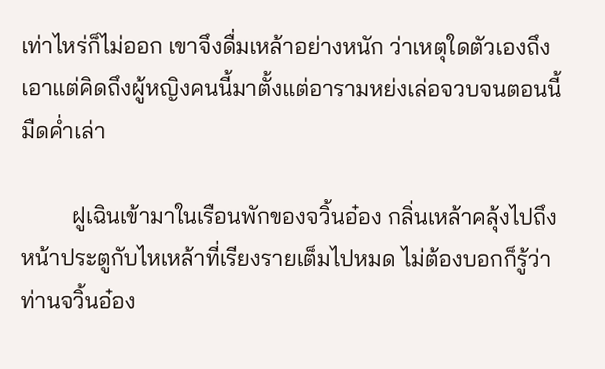เท่าไหร่ก็ไม่ออก เขาจึงดื่มเหล้าอย่างหนัก ว่าเหตุใดตัวเองถึงเอาแต่คิดถึงผู้หญิงคนนี้มาตั้งแต่อารามหย่งเล่อจวบจนตอนนี้มืดค่ำเล่า

         ฝูเฉินเข้ามาในเรือนพักของจวิ้นอ๋อง กลิ่นเหล้าคลุ้งไปถึงหน้าประตูกับไหเหล้าที่เรียงรายเต็มไปหมด ไม่ต้องบอกก็รู้ว่าท่านจวิ้นอ๋อง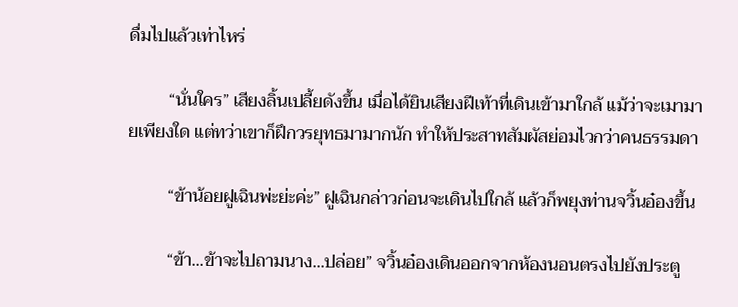ดื่มไปแล้วเท่าไหร่

         “นั่นใคร” เสียงลิ้นเปลี้ยดังขึ้น เมื่อได้ยินเสียงฝีเท้าที่เดินเข้ามาใกล้ แม้ว่าจะเมามายเพียงใด แต่ทว่าเขาก็ฝึกวรยุทธมามากนัก ทำให้ประสาทสัมผัสย่อมไวกว่าคนธรรมดา

         “ข้าน้อยฝูเฉินพ่ะย่ะค่ะ” ฝูเฉินกล่าวก่อนจะเดินไปใกล้ แล้วก็พยุงท่านจวิ้นอ๋องขึ้น

         “ข้า...ข้าจะไปถามนาง...ปล่อย” จวิ้นอ๋องเดินออกจากห้องนอนตรงไปยังประตู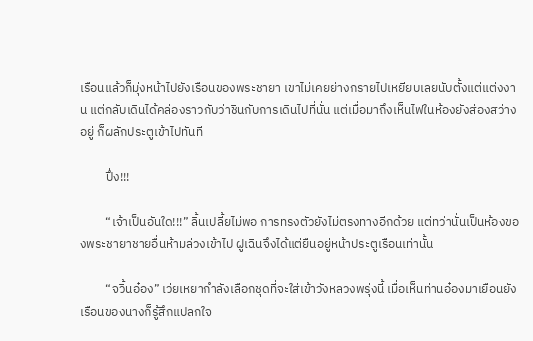เรือนแล้วก็มุ่งหน้าไปยังเรือนของพระชายา เขาไม่เคยย่างกรายไปเหยียบเลยนับตั้งแต่แต่งงาน แต่กลับเดินได้คล่องราวกับว่าชินกับการเดินไปที่นั่น แต่เมื่อมาถึงเห็นไฟในห้องยังส่องสว่างอยู่ ก็ผลักประตูเข้าไปทันที

         ปึ่ง!!!

         “เจ้าเป็นอันใด!!!” ลิ้นเปลี้ยไม่พอ การทรงตัวยังไม่ตรงทางอีกด้วย แต่ทว่านั่นเป็นห้องของพระชายาชายอื่นห้ามล่วงเข้าไป ฝูเฉินจึงได้แต่ยืนอยู่หน้าประตูเรือนเท่านั้น

         “จวิ้นอ๋อง” เว่ยเหยากำลังเลือกชุดที่จะใส่เข้าวังหลวงพรุ่งนี้ เมื่อเห็นท่านอ๋องมาเยือนยังเรือนของนางก็รู้สึกแปลกใจ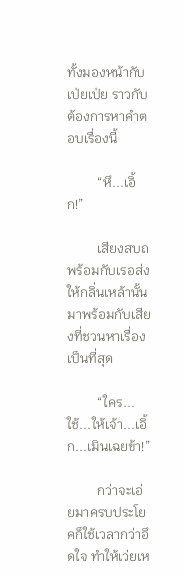ทั้งมองหน้ากับเป่ยเป่ย ราวกับต้องการหาคำตอบเรื่องนี้

         “หึ...เอิ้ก!”

         เสียงสบถพร้อมกับเรอส่งให้กลิ่นเหล้านั้น มาพร้อมกับเสียงที่ชวนหาเรื่องเป็นที่สุด

         “ใคร...ใช้...ให้เจ้า...เอิ้ก...เมินเฉยข้า!”

         กว่าจะเอ่ยมาครบประโยคก็ใช้เวลากว่าอึดใจ ทำให้เว่ยเห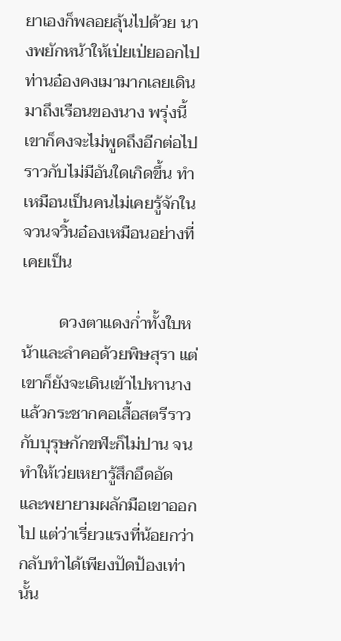ยาเองก็พลอยลุ้นไปด้วย นางพยักหน้าให้เป่ยเป่ยออกไป ท่านอ๋องคงเมามากเลยเดินมาถึงเรือนของนาง พรุ่งนี้เขาก็คงจะไม่พูดถึงอีกต่อไป ราวกับไม่มีอันใดเกิดขึ้น ทำเหมือนเป็นคนไม่เคยรู้จักในจวนจวิ้นอ๋องเหมือนอย่างที่เคยเป็น

         ดวงตาแดงก่ำทั้งใบหน้าและลำคอด้วยพิษสุรา แต่เขาก็ยังจะเดินเข้าไปหานางแล้วกระชากคอเสื้อสตรีราวกับบุรุษกักขฬะก็ไม่ปาน จนทำให้เว่ยเหยารู้สึกอึดอัดและพยายามผลักมือเขาออกไป แต่ว่าเรี่ยวแรงที่น้อยกว่ากลับทำได้เพียงปัดป้องเท่านั้น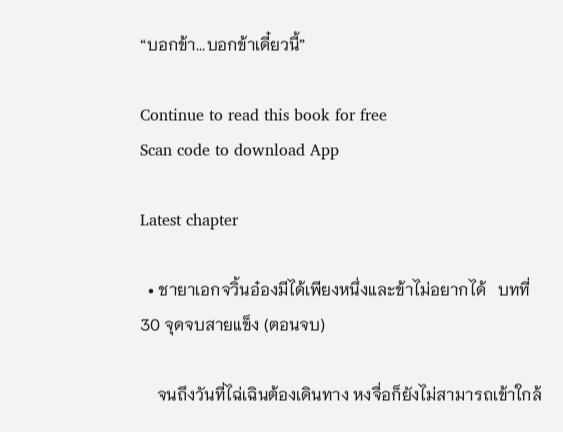“บอกข้า...บอกข้าเดี๋ยวนี้”

Continue to read this book for free
Scan code to download App

Latest chapter

  • ชายาเอกจวิ้นอ๋องมีได้เพียงหนึ่งและข้าไม่อยากได้   บทที่ 30 จุดจบสายแข็ง (ตอนจบ)

    จนถึงวันที่ไฉ่เฉินต้องเดินทาง หงจื่อก็ยังไม่สามารถเข้าใกล้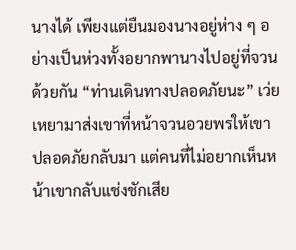นางได้ เพียงแต่ยืนมองนางอยู่ห่าง ๆ อย่างเป็นห่วงทั้งอยากพานางไปอยู่ที่จวนด้วยกัน “ท่านเดินทางปลอดภัยนะ” เว่ยเหยามาส่งเขาที่หน้าจวนอวยพรให้เขาปลอดภัยกลับมา แต่คนที่ไม่อยากเห็นหน้าเขากลับแช่งชักเสีย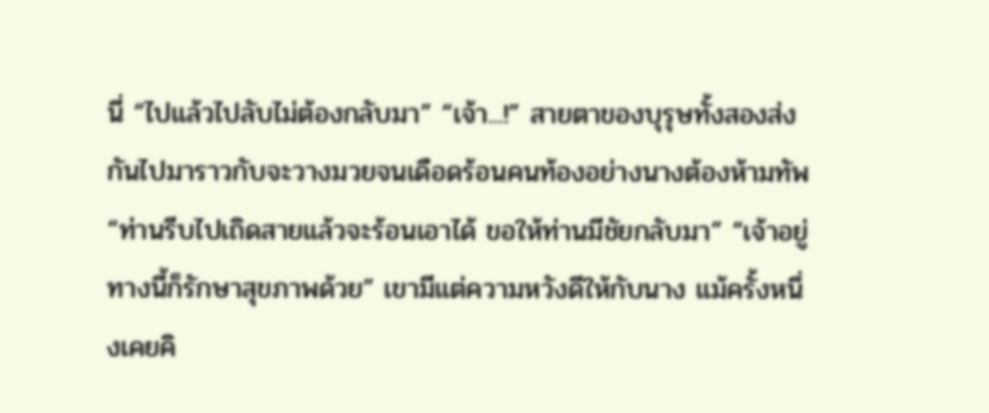นี่ “ไปแล้วไปลับไม่ต้องกลับมา” “เจ้า...!” สายตาของบุรุษทั้งสองส่งกันไปมาราวกับจะวางมวยจนเดือดร้อนคนท้องอย่างนางต้องห้ามทัพ “ท่านรีบไปเถิดสายแล้วจะร้อนเอาได้ ขอให้ท่านมีชัยกลับมา” “เจ้าอยู่ทางนี้ก็รักษาสุขภาพด้วย” เขามีแต่ความหวังดีให้กับนาง แม้ครั้งหนึ่งเคยคิ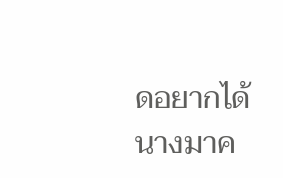ดอยากได้นางมาค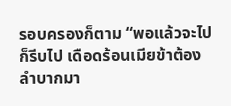รอบครองก็ตาม “พอแล้วจะไปก็รีบไป เดือดร้อนเมียข้าต้องลำบากมา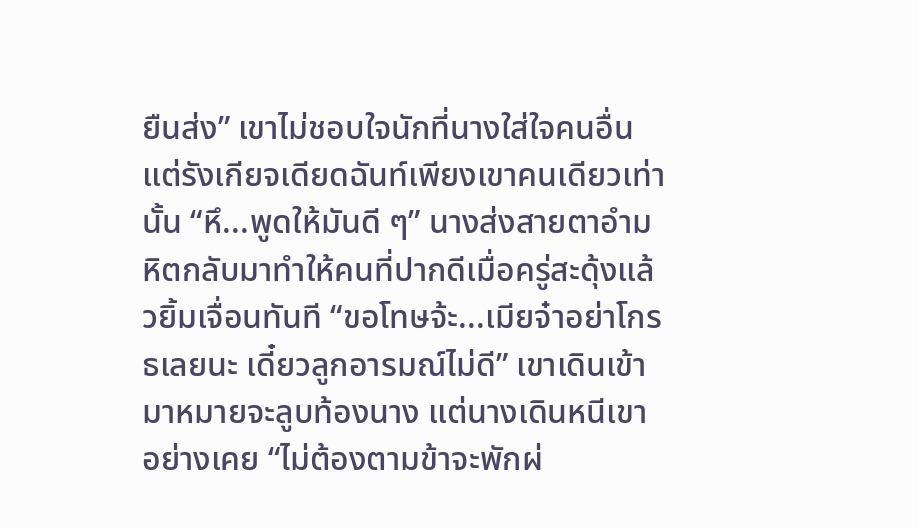ยืนส่ง” เขาไม่ชอบใจนักที่นางใส่ใจคนอื่นแต่รังเกียจเดียดฉันท์เพียงเขาคนเดียวเท่านั้น “หึ...พูดให้มันดี ๆ” นางส่งสายตาอำมหิตกลับมาทำให้คนที่ปากดีเมื่อครู่สะดุ้งแล้วยิ้มเจื่อนทันที “ขอโทษจ้ะ...เมียจ๋าอย่าโกรธเลยนะ เดี๋ยวลูกอารมณ์ไม่ดี” เขาเดินเข้ามาหมายจะลูบท้องนาง แต่นางเดินหนีเขาอย่างเคย “ไม่ต้องตามข้าจะพักผ่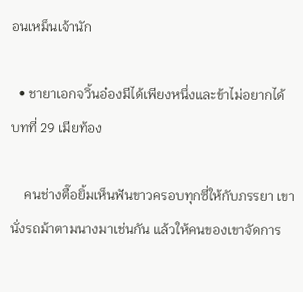อนเหม็นเจ้านัก

  • ชายาเอกจวิ้นอ๋องมีได้เพียงหนึ่งและข้าไม่อยากได้   บทที่ 29 เมียท้อง

    คนช่างตื๊อยิ้มเห็นฟันขาวครอบทุกซี่ให้กับภรรยา เขานั่งรถม้าตามนางมาเช่นกัน แล้วให้คนของเขาจัดการ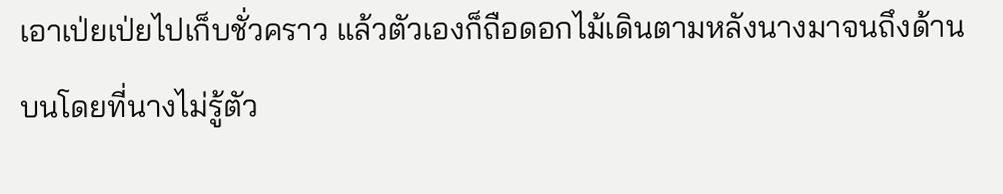เอาเป่ยเป่ยไปเก็บชั่วคราว แล้วตัวเองก็ถือดอกไม้เดินตามหลังนางมาจนถึงด้านบนโดยที่นางไม่รู้ตัว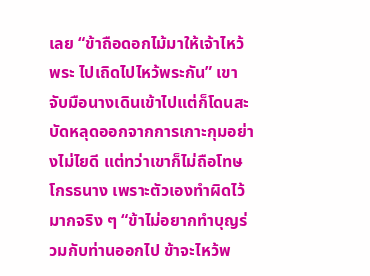เลย “ข้าถือดอกไม้มาให้เจ้าไหว้พระ ไปเถิดไปไหว้พระกัน” เขาจับมือนางเดินเข้าไปแต่ก็โดนสะบัดหลุดออกจากการเกาะกุมอย่างไม่ไยดี แต่ทว่าเขาก็ไม่ถือโทษโกรธนาง เพราะตัวเองทำผิดไว้มากจริง ๆ “ข้าไม่อยากทำบุญร่วมกับท่านออกไป ข้าจะไหว้พ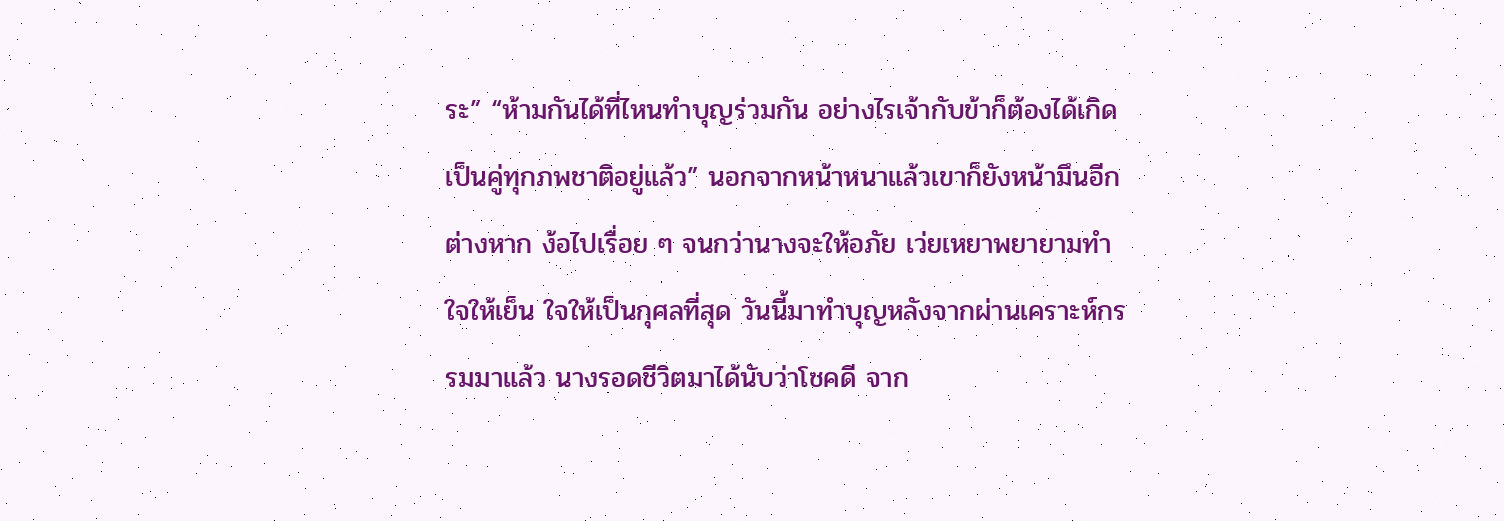ระ” “ห้ามกันได้ที่ไหนทำบุญร่วมกัน อย่างไรเจ้ากับข้าก็ต้องได้เกิดเป็นคู่ทุกภพชาติอยู่แล้ว” นอกจากหน้าหนาแล้วเขาก็ยังหน้ามึนอีกต่างหาก ง้อไปเรื่อย ๆ จนกว่านางจะให้อภัย เว่ยเหยาพยายามทำใจให้เย็น ใจให้เป็นกุศลที่สุด วันนี้มาทำบุญหลังจากผ่านเคราะห์กรรมมาแล้ว นางรอดชีวิตมาได้นับว่าโชคดี จาก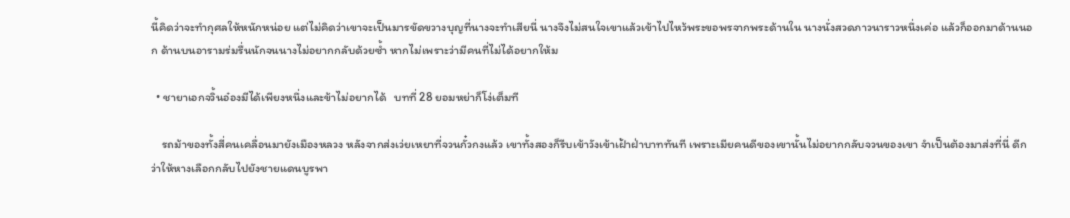นี้คิดว่าจะทำกุศลให้หนักหน่อย แต่ไม่คิดว่าเขาจะเป็นมารขัดขวางบุญที่นางจะทำเสียนี่ นางจึงไม่สนใจเขาแล้วเข้าไปไหว้พระขอพรจากพระด้านใน นางนั่งสวดภาวนาราวหนึ่งเค่อ แล้วก็ออกมาด้านนอก ด้านบนอารามร่มรื่นนักจนนางไม่อยากกลับด้วยซ้ำ หากไม่เพราะว่ามีคนที่ไม่ได้อยากให้ม

  • ชายาเอกจวิ้นอ๋องมีได้เพียงหนึ่งและข้าไม่อยากได้   บทที่ 28 ยอมหย่าก็โง่เต็มที

    รถม้าของทั้งสี่คนเคลื่อนมายังเมืองหลวง หลังจากส่งเว่ยเหยาที่จวนกั๋วกงแล้ว เขาทั้งสองก็รีบเข้าวังเข้าเฝ้าฝ่าบาททันที เพราะเมียคนดีของเขานั้นไม่อยากกลับจวนของเขา จำเป็นต้องมาส่งที่นี่ ดีกว่าให้หางเลือกกลับไปยังชายแดนบูรพา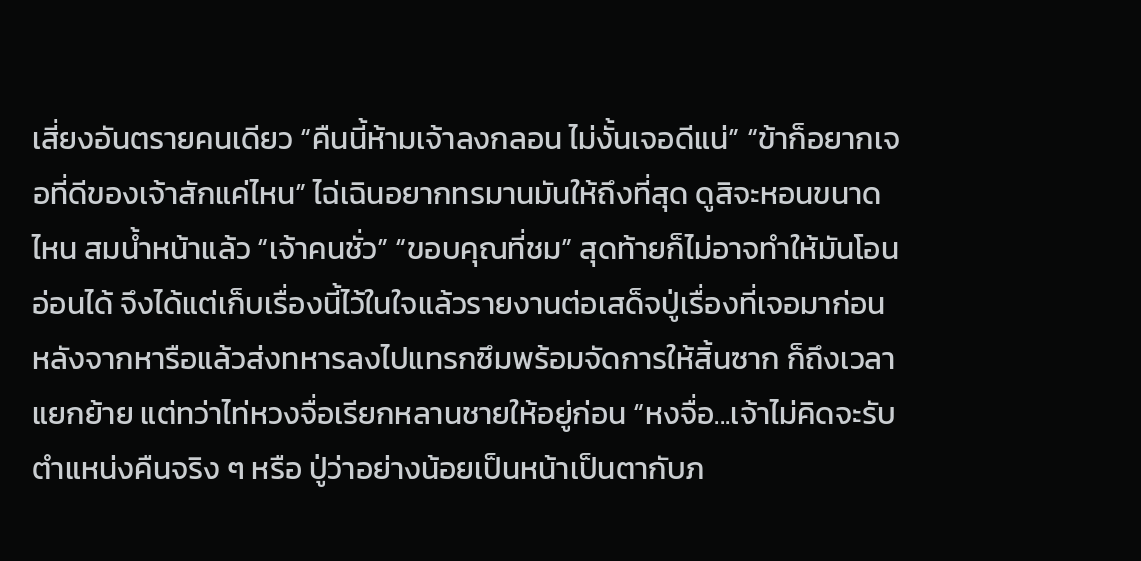เสี่ยงอันตรายคนเดียว “คืนนี้ห้ามเจ้าลงกลอน ไม่งั้นเจอดีแน่” “ข้าก็อยากเจอที่ดีของเจ้าสักแค่ไหน” ไฉ่เฉินอยากทรมานมันให้ถึงที่สุด ดูสิจะหอนขนาดไหน สมน้ำหน้าแล้ว “เจ้าคนชั่ว” “ขอบคุณที่ชม” สุดท้ายก็ไม่อาจทำให้มันโอนอ่อนได้ จึงได้แต่เก็บเรื่องนี้ไว้ในใจแล้วรายงานต่อเสด็จปู่เรื่องที่เจอมาก่อน หลังจากหารือแล้วส่งทหารลงไปแทรกซึมพร้อมจัดการให้สิ้นซาก ก็ถึงเวลาแยกย้าย แต่ทว่าไท่หวงจื่อเรียกหลานชายให้อยู่ก่อน “หงจื่อ...เจ้าไม่คิดจะรับตำแหน่งคืนจริง ๆ หรือ ปู่ว่าอย่างน้อยเป็นหน้าเป็นตากับภ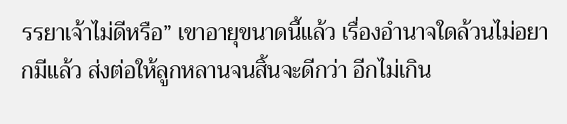รรยาเจ้าไม่ดีหรือ” เขาอายุขนาดนี้แล้ว เรื่องอำนาจใดล้วนไม่อยากมีแล้ว ส่งต่อให้ลูกหลานจนสิ้นจะดีกว่า อีกไม่เกิน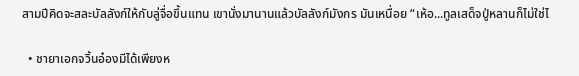สามปีคิดจะสละบัลลังก์ให้กับลู่จื่อขึ้นแทน เขานั่งมานานแล้วบัลลังก์มังกร มันเหนื่อย “เห้อ...ทูลเสด็จปู่หลานก็ไม่ใช่ไ

  • ชายาเอกจวิ้นอ๋องมีได้เพียงห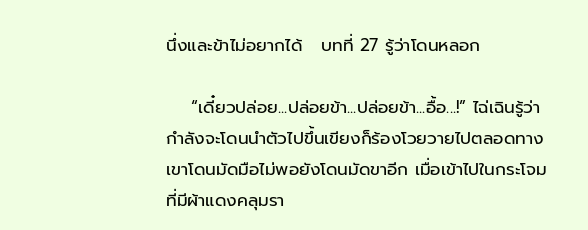นึ่งและข้าไม่อยากได้   บทที่ 27 รู้ว่าโดนหลอก

    “เดี๋ยวปล่อย...ปล่อยข้า...ปล่อยข้า...อื้อ...!” ไฉ่เฉินรู้ว่ากำลังจะโดนนำตัวไปขึ้นเขียงก็ร้องโวยวายไปตลอดทาง เขาโดนมัดมือไม่พอยังโดนมัดขาอีก เมื่อเข้าไปในกระโจมที่มีผ้าแดงคลุมรา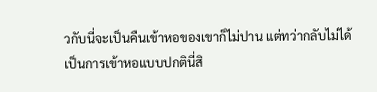วกับนี่จะเป็นคืนเข้าหอของเขาก็ไม่ปาน แต่ทว่ากลับไม่ได้เป็นการเข้าหอแบบปกตินี่สิ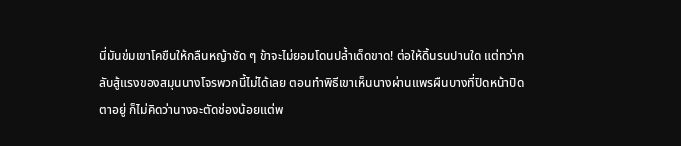นี่มันข่มเขาโคขืนให้กลืนหญ้าชัด ๆ ข้าจะไม่ยอมโดนปล้ำเด็ดขาด! ต่อให้ดิ้นรนปานใด แต่ทว่ากลับสู้แรงของสมุนนางโจรพวกนี้ไม่ได้เลย ตอนทำพิธีเขาเห็นนางผ่านแพรผืนบางที่ปิดหน้าปิดตาอยู่ ก็ไม่คิดว่านางจะตัดช่องน้อยแต่พ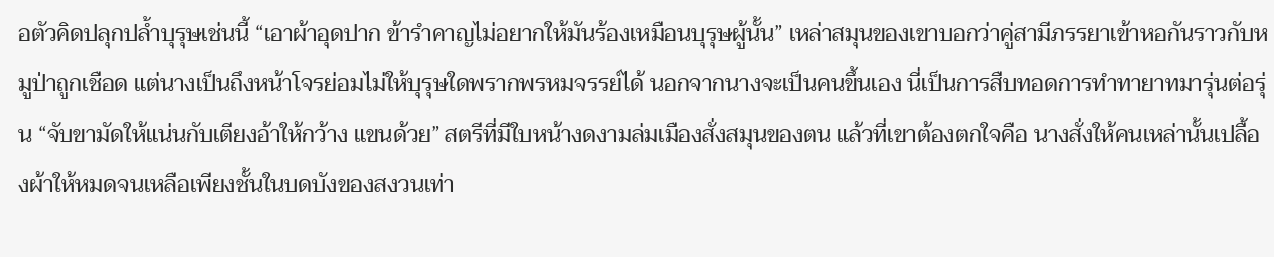อตัวคิดปลุกปล้ำบุรุษเช่นนี้ “เอาผ้าอุดปาก ข้ารำคาญไม่อยากให้มันร้องเหมือนบุรุษผู้นั้น” เหล่าสมุนของเขาบอกว่าคู่สามีภรรยาเข้าหอกันราวกับหมูป่าถูกเชือด แต่นางเป็นถึงหน้าโจรย่อมไม่ให้บุรุษใดพรากพรหมจรรย์ได้ นอกจากนางจะเป็นคนขึ้นเอง นี่เป็นการสืบทอดการทำทายาทมารุ่นต่อรุ่น “จับขามัดให้แน่นกับเตียงอ้าให้กว้าง แขนด้วย” สตรีที่มีใบหน้างดงามล่มเมืองสั่งสมุนของตน แล้วที่เขาต้องตกใจคือ นางสั่งให้คนเหล่านั้นเปลื้องผ้าให้หมดจนเหลือเพียงชั้นในบดบังของสงวนเท่า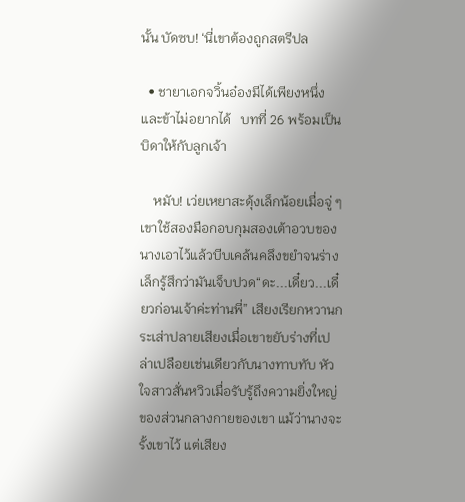นั้น บัดซบ! ‘นี่เขาต้องถูกสตรีปล

  • ชายาเอกจวิ้นอ๋องมีได้เพียงหนึ่งและข้าไม่อยากได้   บทที่ 26 พร้อมเป็นบิดาให้กับลูกเจ้า

    หมับ! เว่ยเหยาสะดุ้งเล็กน้อยเมื่อจู่ ๆ เขาใช้สองมือกอบกุมสองเต้าอวบของนางเอาไว้แล้วบีบเคล้นคลึงขยำจนร่างเล็กรู้สึกว่ามันเจ็บปวด“ดะ...เดี๋ยว...เดี๋ยวก่อนเจ้าค่ะท่านพี่” เสียงเรียกหวานกระเส่าปลายเสียงเมื่อเขาขยับร่างที่เปล่าเปลือยเช่นเดียวกับนางทาบทับ หัวใจสาวสั่นหวิวเมื่อรับรู้ถึงความยิ่งใหญ่ของส่วนกลางกายของเขา แม้ว่านางจะรั้งเขาไว้ แต่เสียง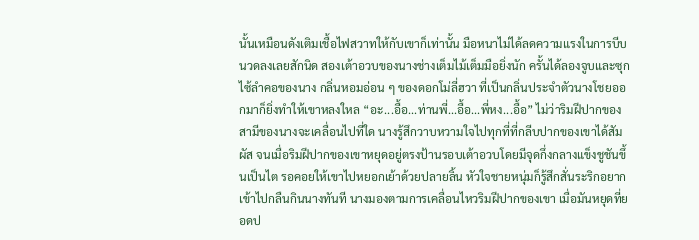นั้นเหมือนดังเติมเชื้อไฟสวาทให้กับเขาก็เท่านั้น มือหนาไม่ได้ลดความแรงในการบีบนวดลงเลยสักนิด สองเต้าอวบของนางช่างเต็มไม้เต็มมือยิ่งนัก ครั้นได้ลองจูบและซุกไซ้ลำคอของนาง กลิ่นหอมอ่อน ๆ ของดอกโม่ลี่ฮวา ที่เป็นกลิ่นประจำตัวนางโชยออกมาก็ยิ่งทำให้เขาหลงใหล “อะ...อื้อ...ท่านพี่...อื้อ...พี่หง...อื้อ” ไม่ว่าริมฝีปากของสามีของนางจะเคลื่อนไปที่ใด นางรู้สึกวาบหวามใจไปทุกที่ที่กลีบปากของเขาได้สัมผัส จนเมื่อริมฝีปากของเขาหยุดอยู่ตรงป้านรอบเต้าอวบโดยมีจุดกึ่งกลางแข็งชูชันขึ้นเป็นไต รอคอยให้เขาไปหยอกเย้าด้วยปลายลิ้น หัวใจชายหนุ่มก็รู้สึกสั่นระริกอยากเข้าไปกลืนกินนางทันที นางมองตามการเคลื่อนไหวริมฝีปากของเขา เมื่อมันหยุดที่ยอดป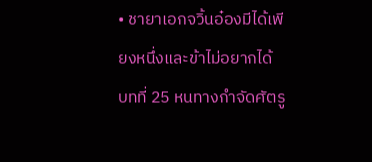• ชายาเอกจวิ้นอ๋องมีได้เพียงหนึ่งและข้าไม่อยากได้   บทที่ 25 หนทางกำจัดศัตรู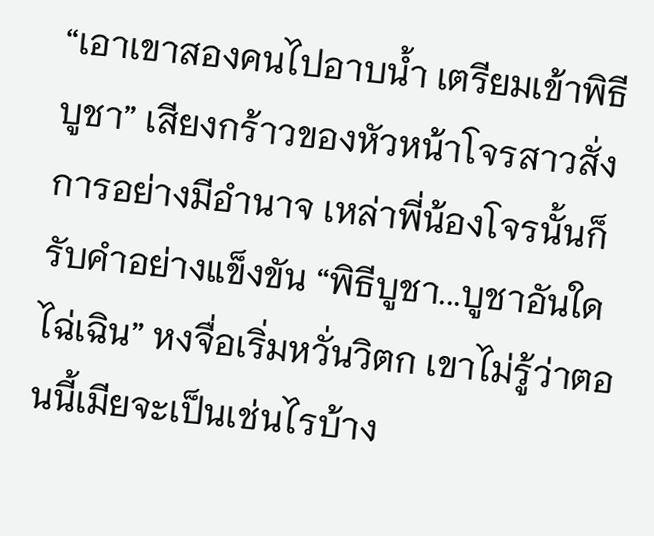“เอาเขาสองคนไปอาบน้ำ เตรียมเข้าพิธีบูชา” เสียงกร้าวของหัวหน้าโจรสาวสั่งการอย่างมีอำนาจ เหล่าพี่น้องโจรนั้นก็รับคำอย่างแข็งขัน “พิธีบูชา...บูชาอันใดไฉ่เฉิน” หงจื่อเริ่มหวั่นวิตก เขาไม่รู้ว่าตอนนี้เมียจะเป็นเช่นไรบ้าง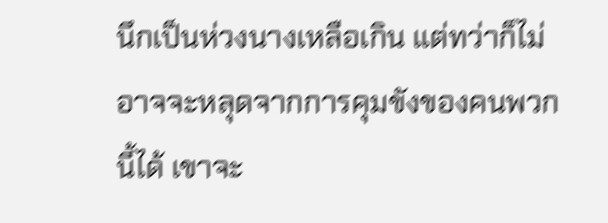นึกเป็นห่วงนางเหลือเกิน แต่ทว่าก็ไม่อาจจะหลุดจากการคุมขังของคนพวกนี้ได้ เขาจะ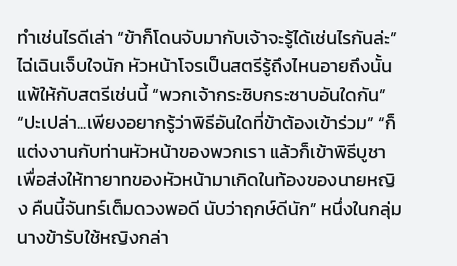ทำเช่นไรดีเล่า “ข้าก็โดนจับมากับเจ้าจะรู้ได้เช่นไรกันล่ะ” ไฉ่เฉินเจ็บใจนัก หัวหน้าโจรเป็นสตรีรู้ถึงไหนอายถึงนั้น แพ้ให้กับสตรีเช่นนี้ “พวกเจ้ากระซิบกระซาบอันใดกัน” “ปะเปล่า...เพียงอยากรู้ว่าพิธีอันใดที่ข้าต้องเข้าร่วม” “ก็แต่งงานกับท่านหัวหน้าของพวกเรา แล้วก็เข้าพิธีบูชาเพื่อส่งให้ทายาทของหัวหน้ามาเกิดในท้องของนายหญิง คืนนี้จันทร์เต็มดวงพอดี นับว่าฤกษ์ดีนัก” หนึ่งในกลุ่มนางข้ารับใช้หญิงกล่า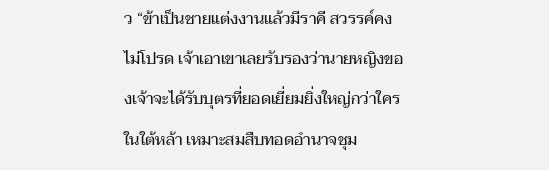ว “ข้าเป็นชายแต่งงานแล้วมีราคี สวรรค์คงไม่โปรด เจ้าเอาเขาเลยรับรองว่านายหญิงของเจ้าจะได้รับบุตรที่ยอดเยี่ยมยิ่งใหญ่กว่าใครในใต้หล้า เหมาะสมสืบทอดอำนาจชุม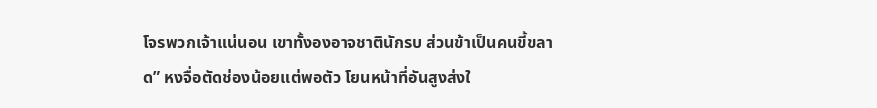โจรพวกเจ้าแน่นอน เขาทั้งองอาจชาตินักรบ ส่วนข้าเป็นคนขี้ขลาด” หงจื่อตัดช่องน้อยแต่พอตัว โยนหน้าที่อันสูงส่งใ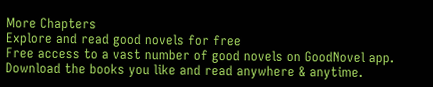More Chapters
Explore and read good novels for free
Free access to a vast number of good novels on GoodNovel app. Download the books you like and read anywhere & anytime.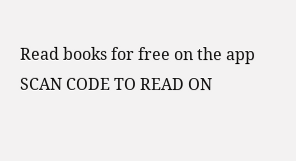Read books for free on the app
SCAN CODE TO READ ON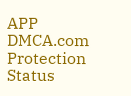APP
DMCA.com Protection Status